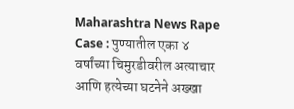Maharashtra News Rape Case : पुण्यातील एका ४ वर्षांच्या चिमुरडीवरील अत्याचार आणि हत्येच्या घटनेने अख्खा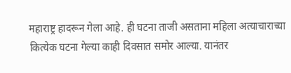महाराष्ट्र हादरून गेला आहे. ही घटना ताजी असताना महिला अत्याचाराच्या कित्येक घटना गेल्या काही दिवसात समोर आल्या. यानंतर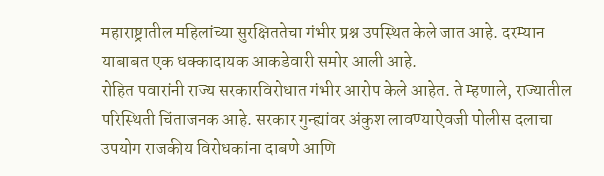महाराष्ट्रातील महिलांच्या सुरक्षिततेचा गंभीर प्रश्न उपस्थित केले जात आहे. दरम्यान याबाबत एक धक्कादायक आकडेवारी समोर आली आहे.
रोहित पवारांनी राज्य सरकारविरोधात गंभीर आरोप केले आहेत. ते म्हणाले, राज्यातील परिस्थिती चिंताजनक आहे. सरकार गुन्ह्यांवर अंकुश लावण्याऐवजी पोलीस दलाचा उपयोग राजकीय विरोधकांना दाबणे आणि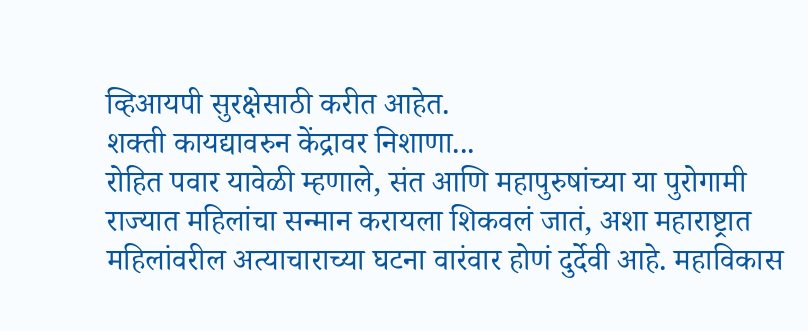व्हिआयपी सुरक्षेसाठी करीत आहेत.
शक्ती कायद्यावरुन केंद्रावर निशाणा...
रोहित पवार यावेळी म्हणाले, संत आणि महापुरुषांच्या या पुरोगामी राज्यात महिलांचा सन्मान करायला शिकवलं जातं, अशा महाराष्ट्रात महिलांवरील अत्याचाराच्या घटना वारंवार होणं दुर्देवी आहे. महाविकास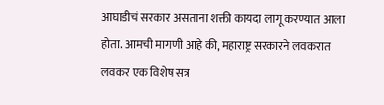आघाडीचं सरकार असताना शक्ती कायदा लागू करण्यात आला होता. आमची मागणी आहे की, महाराष्ट्र सरकारने लवकरात लवकर एक विशेष सत्र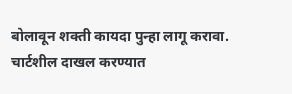बोलावून शक्ती कायदा पुन्हा लागू करावा.
चार्टशील दाखल करण्यात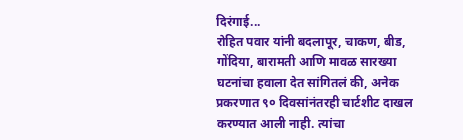दिरंगाई...
रोहित पवार यांनी बदलापूर, चाकण, बीड, गोंदिया, बारामती आणि मावळ सारख्या घटनांचा हवाला देत सांगितलं की, अनेक प्रकरणात ९० दिवसांनंतरही चार्टशीट दाखल करण्यात आली नाही. त्यांचा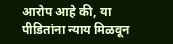आरोप आहे की, या पीडितांना न्याय मिळवून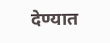देण्यात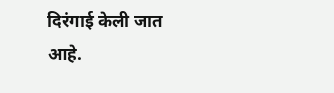दिरंगाई केली जात आहे.